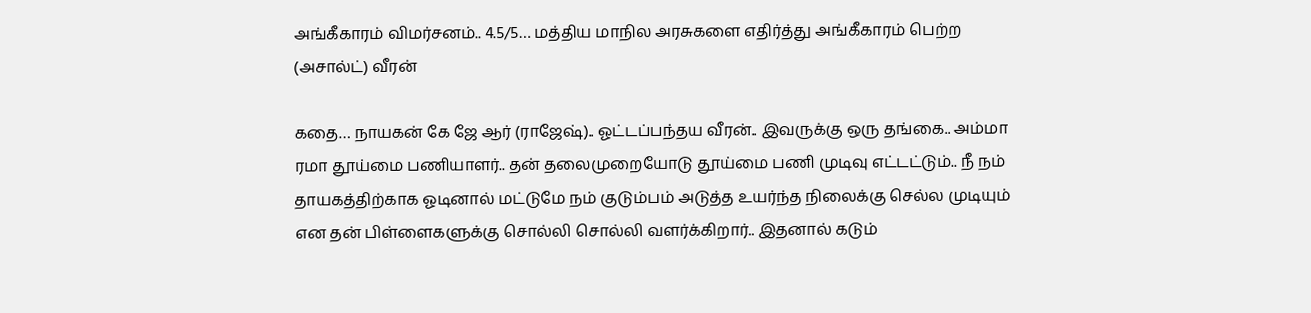அங்கீகாரம் விமர்சனம்.. 4.5/5… மத்திய மாநில அரசுகளை எதிர்த்து அங்கீகாரம் பெற்ற (அசால்ட்) வீரன்

கதை… நாயகன் கே ஜே ஆர் (ராஜேஷ்).. ஓட்டப்பந்தய வீரன்.. இவருக்கு ஒரு தங்கை.. அம்மா ரமா தூய்மை பணியாளர்.. தன் தலைமுறையோடு தூய்மை பணி முடிவு எட்டட்டும்.. நீ நம் தாயகத்திற்காக ஓடினால் மட்டுமே நம் குடும்பம் அடுத்த உயர்ந்த நிலைக்கு செல்ல முடியும் என தன் பிள்ளைகளுக்கு சொல்லி சொல்லி வளர்க்கிறார்.. இதனால் கடும்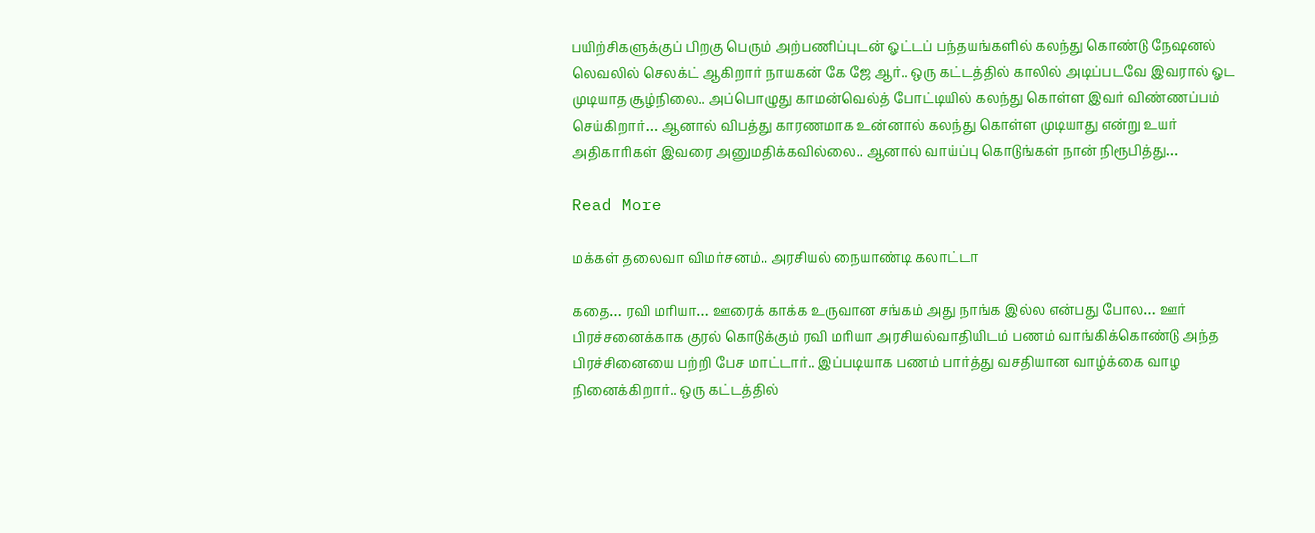பயிற்சிகளுக்குப் பிறகு பெரும் அற்பணிப்புடன் ஓட்டப் பந்தயங்களில் கலந்து கொண்டு நேஷனல் லெவலில் செலக்ட் ஆகிறார் நாயகன் கே ஜே ஆர்.. ஒரு கட்டத்தில் காலில் அடிப்படவே இவரால் ஓட முடியாத சூழ்நிலை.. அப்பொழுது காமன்வெல்த் போட்டியில் கலந்து கொள்ள இவர் விண்ணப்பம் செய்கிறார்… ஆனால் விபத்து காரணமாக உன்னால் கலந்து கொள்ள முடியாது என்று உயர் அதிகாரிகள் இவரை அனுமதிக்கவில்லை.. ஆனால் வாய்ப்பு கொடுங்கள் நான் நிரூபித்து…

Read More

மக்கள் தலைவா விமர்சனம்.. அரசியல் நையாண்டி கலாட்டா

கதை… ரவி மரியா… ஊரைக் காக்க உருவான சங்கம் அது நாங்க இல்ல என்பது போல… ஊர் பிரச்சனைக்காக குரல் கொடுக்கும் ரவி மரியா அரசியல்வாதியிடம் பணம் வாங்கிக்கொண்டு அந்த பிரச்சினையை பற்றி பேச மாட்டார்.. இப்படியாக பணம் பார்த்து வசதியான வாழ்க்கை வாழ நினைக்கிறார்.. ஒரு கட்டத்தில்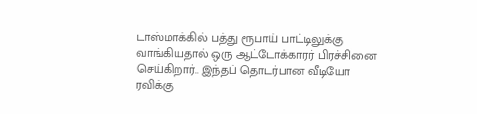டாஸ்மாக்கில் பத்து ரூபாய் பாட்டிலுக்கு வாங்கியதால் ஒரு ஆட்டோக்காரர் பிரச்சினை செய்கிறார்.. இந்தப் தொடர்பான வீடியோ ரவிக்கு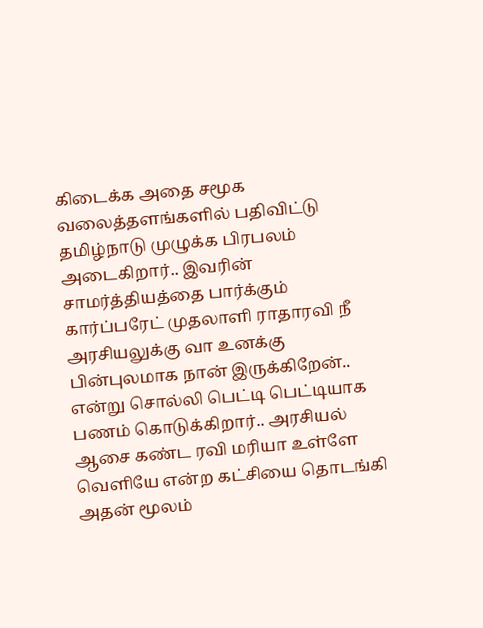கிடைக்க அதை சமூக வலைத்தளங்களில் பதிவிட்டு தமிழ்நாடு முழுக்க பிரபலம் அடைகிறார்.. இவரின் சாமர்த்தியத்தை பார்க்கும் கார்ப்பரேட் முதலாளி ராதாரவி நீ அரசியலுக்கு வா உனக்கு பின்புலமாக நான் இருக்கிறேன்.. என்று சொல்லி பெட்டி பெட்டியாக பணம் கொடுக்கிறார்.. அரசியல் ஆசை கண்ட ரவி மரியா உள்ளே வெளியே என்ற கட்சியை தொடங்கி அதன் மூலம்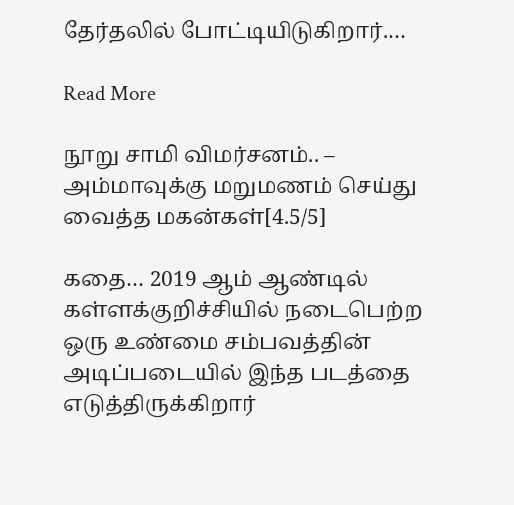தேர்தலில் போட்டியிடுகிறார்.…

Read More

நூறு சாமி விமர்சனம்.. – அம்மாவுக்கு மறுமணம் செய்து வைத்த மகன்கள்[4.5/5]

கதை… 2019 ஆம் ஆண்டில் கள்ளக்குறிச்சியில் நடைபெற்ற ஒரு உண்மை சம்பவத்தின் அடிப்படையில் இந்த படத்தை எடுத்திருக்கிறார்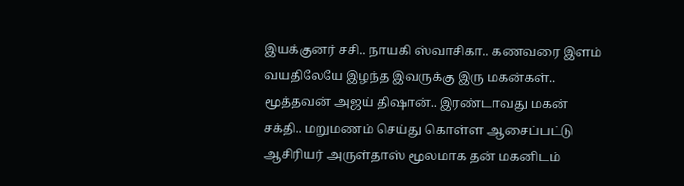இயக்குனர் சசி.. நாயகி ஸ்வாசிகா.. கணவரை இளம் வயதிலேயே இழந்த இவருக்கு இரு மகன்கள்.. மூத்தவன் அஜய் திஷான்.. இரண்டாவது மகன் சக்தி.. மறுமணம் செய்து கொள்ள ஆசைப்பட்டு ஆசிரியர் அருள்தாஸ் மூலமாக தன் மகனிடம்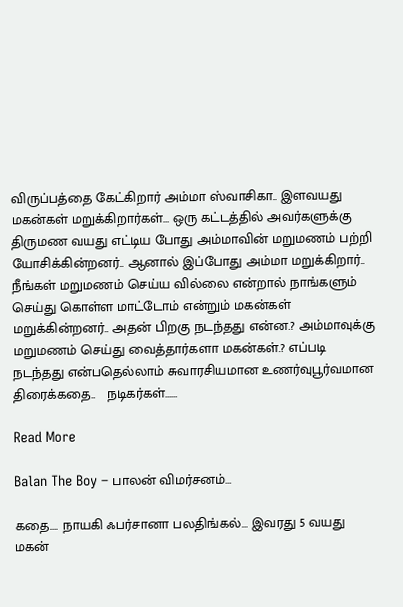விருப்பத்தை கேட்கிறார் அம்மா ஸ்வாசிகா.. இளவயது மகன்கள் மறுக்கிறார்கள்… ஒரு கட்டத்தில் அவர்களுக்கு திருமண வயது எட்டிய போது அம்மாவின் மறுமணம் பற்றி யோசிக்கின்றனர்.. ஆனால் இப்போது அம்மா மறுக்கிறார்.. நீங்கள் மறுமணம் செய்ய வில்லை என்றால் நாங்களும் செய்து கொள்ள மாட்டோம் என்றும் மகன்கள் மறுக்கின்றனர்.. அதன் பிறகு நடந்தது என்ன.? அம்மாவுக்கு மறுமணம் செய்து வைத்தார்களா மகன்கள்.? எப்படி நடந்தது என்பதெல்லாம் சுவாரசியமான உணர்வுபூர்வமான திரைக்கதை..   நடிகர்கள்……

Read More

Balan The Boy – பாலன் விமர்சனம்…

கதை…. நாயகி ஃபர்சானா பலதிங்கல்… இவரது 5 வயது மகன்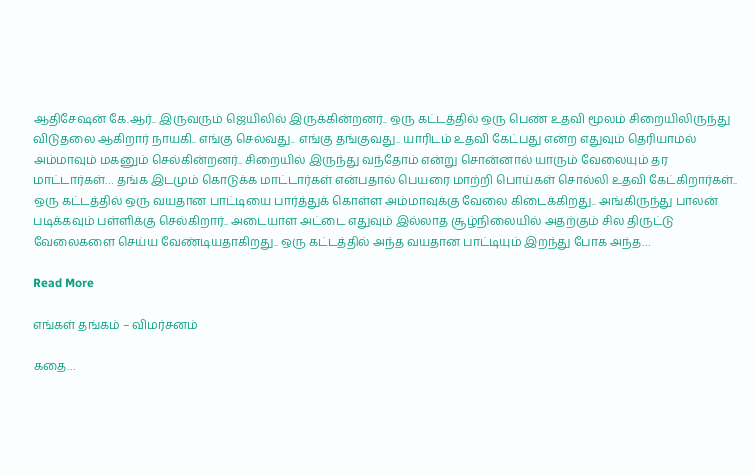ஆதிசேஷன் கே.ஆர்.. இருவரும் ஜெயிலில் இருக்கின்றனர்.. ஒரு கட்டத்தில் ஒரு பெண் உதவி மூலம் சிறையிலிருந்து விடுதலை ஆகிறார் நாயகி.. எங்கு செல்வது.. எங்கு தங்குவது.. யாரிடம் உதவி கேட்பது என்ற எதுவும் தெரியாமல் அம்மாவும் மகனும் செல்கின்றனர்.. சிறையில் இருந்து வந்தோம் என்று சொன்னால் யாரும் வேலையும் தர மாட்டார்கள்… தங்க இடமும் கொடுக்க மாட்டார்கள் என்பதால் பெயரை மாற்றி பொய்கள் சொல்லி உதவி கேட்கிறார்கள்.. ஒரு கட்டத்தில் ஒரு வயதான பாட்டியை பார்த்துக் கொள்ள அம்மாவுக்கு வேலை கிடைக்கிறது.. அங்கிருந்து பாலன் படிக்கவும் பள்ளிக்கு செல்கிறார்.. அடையாள அட்டை எதுவும் இல்லாத சூழ்நிலையில் அதற்கும் சில திருட்டு வேலைகளை செய்ய வேண்டியதாகிறது.. ஒரு கட்டத்தில் அந்த வயதான பாட்டியும் இறந்து போக அந்த…

Read More

எங்கள் தங்கம் – விமர்சனம்

கதை…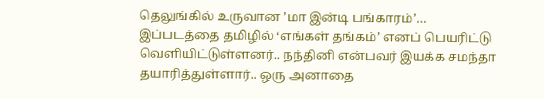தெலுங்கில் உருவான ’மா இன்டி பங்காரம்’… இப்படத்தை தமிழில் ‘எங்கள் தங்கம்’ எனப் பெயரிட்டு வெளியிட்டுள்ளனர்.. நந்தினி என்பவர் இயக்க சமந்தா தயாரித்துள்ளார்.. ஒரு அனாதை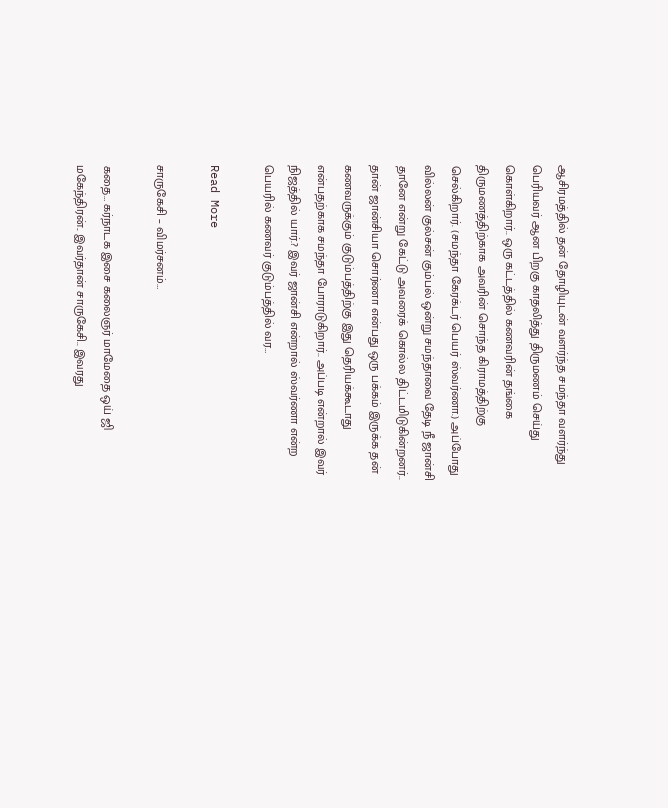ஆசிரமத்தில் தன் தோழியுடன் வளர்ந்த சமந்தா வளர்ந்து பெரியவர் ஆன பிறகு காதலித்து திருமணம் செய்து கொள்கிறார்.. ஒரு கட்டத்தில் கணவரின் தங்கை திருமணத்திற்காக அவரின் சொந்த கிராமத்திற்கு செல்கிறார். (சமந்தா கேரக்டர் பெயர் ஸ்வர்ணா.) அப்போது வில்லன் குல்சன் கும்பல் ஒன்று சமந்தாவை தேடி நீ ஜான்சி தானே என்று கேட்டு அவரைக் கொல்ல திட்டமிடுகின்றனர்.. தான் ஜான்சியா சொர்ணா என்பது ஒரு பக்கம் இருக்க தன் கணவருக்கும் குடும்பத்திற்கு இது தெரியக்கூடாது என்பதற்காக சமந்தா போராடுகிறார்.. அப்படி என்றால் இவர் நிஜத்தில் யார்.? இவர் ஜான்சி என்றால் ஸ்வர்ணா என்ற பெயரில் கணவர் குடும்பத்தில் வர…

Read More

சாருகேசி – விமர்சனம்…

கதை… கர்நாடக இசை கலைஞர் மாமேதை ஒய் ஜி மகேந்திரன்.. இவர்தான் சாருகேசி.. இவரது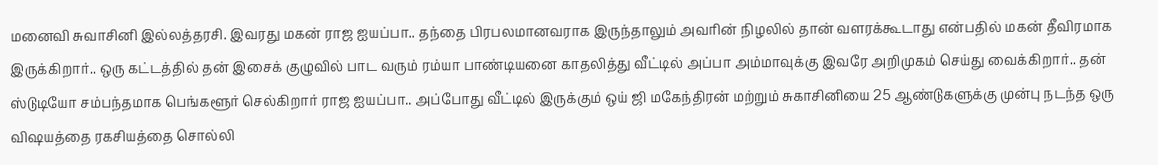மனைவி சுவாசினி இல்லத்தரசி. இவரது மகன் ராஜ ஐயப்பா.. தந்தை பிரபலமானவராக இருந்தாலும் அவரின் நிழலில் தான் வளரக்கூடாது என்பதில் மகன் தீவிரமாக இருக்கிறார்.. ஒரு கட்டத்தில் தன் இசைக் குழுவில் பாட வரும் ரம்யா பாண்டியனை காதலித்து வீட்டில் அப்பா அம்மாவுக்கு இவரே அறிமுகம் செய்து வைக்கிறார்.. தன் ஸ்டுடியோ சம்பந்தமாக பெங்களூர் செல்கிறார் ராஜ ஐயப்பா.. அப்போது வீட்டில் இருக்கும் ஒய் ஜி மகேந்திரன் மற்றும் சுகாசினியை 25 ஆண்டுகளுக்கு முன்பு நடந்த ஒரு விஷயத்தை ரகசியத்தை சொல்லி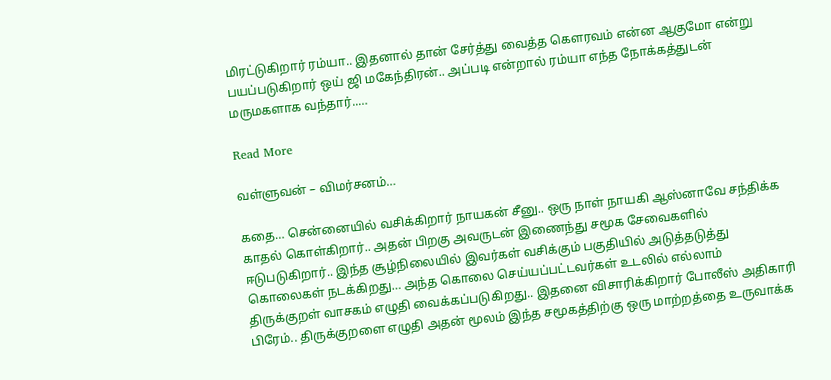மிரட்டுகிறார் ரம்யா.. இதனால் தான் சேர்த்து வைத்த கௌரவம் என்ன ஆகுமோ என்று பயப்படுகிறார் ஒய் ஜி மகேந்திரன்.. அப்படி என்றால் ரம்யா எந்த நோக்கத்துடன் மருமகளாக வந்தார்..…

Read More

வள்ளுவன் – விமர்சனம்…

கதை… சென்னையில் வசிக்கிறார் நாயகன் சீனு.. ஒரு நாள் நாயகி ஆஸ்னாவே சந்திக்க காதல் கொள்கிறார்.. அதன் பிறகு அவருடன் இணைந்து சமூக சேவைகளில் ஈடுபடுகிறார்.. இந்த சூழ்நிலையில் இவர்கள் வசிக்கும் பகுதியில் அடுத்தடுத்து கொலைகள் நடக்கிறது… அந்த கொலை செய்யப்பட்டவர்கள் உடலில் எல்லாம் திருக்குறள் வாசகம் எழுதி வைக்கப்படுகிறது.. இதனை விசாரிக்கிறார் போலீஸ் அதிகாரி பிரேம்.. திருக்குறளை எழுதி அதன் மூலம் இந்த சமூகத்திற்கு ஒரு மாற்றத்தை உருவாக்க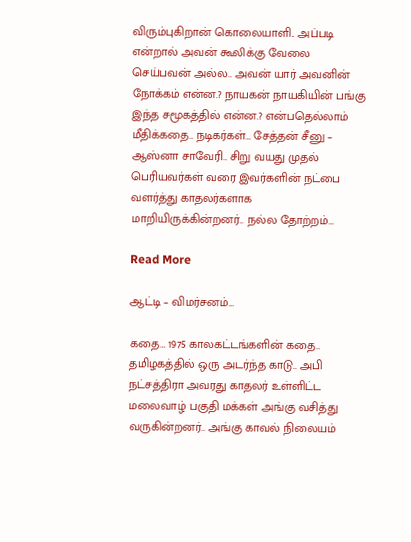விரும்புகிறான் கொலையாளி.. அப்படி என்றால் அவன் கூலிக்கு வேலை செய்பவன் அல்ல.. அவன் யார் அவனின் நோக்கம் என்ன.? நாயகன் நாயகியின் பங்கு இந்த சமூகத்தில் என்ன.? என்பதெல்லாம் மீதிக்கதை.. நடிகர்கள்… சேத்தன் சீனு – ஆஸ்னா சாவேரி.. சிறு வயது முதல் பெரியவர்கள் வரை இவர்களின் நட்பை வளர்த்து காதலர்களாக மாறியிருக்கின்றனர்.. நல்ல தோற்றம்…

Read More

ஆட்டி – விமர்சனம்…

கதை… 1975 காலகட்டங்களின் கதை.. தமிழகத்தில் ஒரு அடர்ந்த காடு.. அபி நட்சத்திரா அவரது காதலர் உள்ளிட்ட மலைவாழ் பகுதி மக்கள் அங்கு வசித்து வருகின்றனர்.. அங்கு காவல் நிலையம்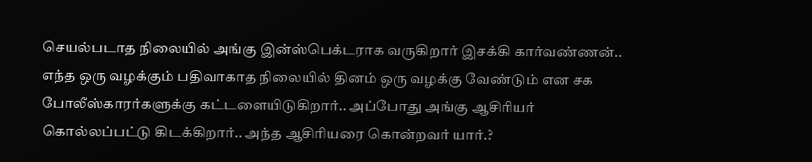செயல்படாத நிலையில் அங்கு இன்ஸ்பெக்டராக வருகிறார் இசக்கி கார்வண்ணன்.. எந்த ஒரு வழக்கும் பதிவாகாத நிலையில் தினம் ஒரு வழக்கு வேண்டும் என சக போலீஸ்காரர்களுக்கு கட்டளையிடுகிறார்.. அப்போது அங்கு ஆசிரியர் கொல்லப்பட்டு கிடக்கிறார்.. அந்த ஆசிரியரை கொன்றவர் யார்.?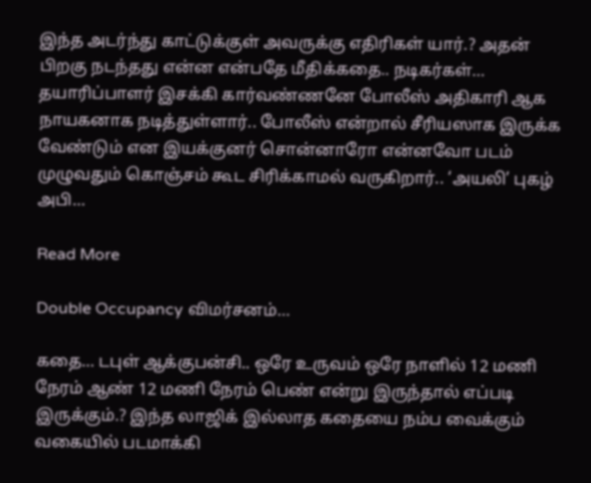இந்த அடர்ந்து காட்டுக்குள் அவருக்கு எதிரிகள் யார்.? அதன் பிறகு நடந்தது என்ன என்பதே மீதிக்கதை.. நடிகர்கள்… தயாரிப்பாளர் இசக்கி கார்வண்ணனே போலீஸ் அதிகாரி ஆக நாயகனாக நடித்துள்ளார்.. போலீஸ் என்றால் சீரியஸாக இருக்க வேண்டும் என இயக்குனர் சொன்னாரோ என்னவோ படம் முழுவதும் கொஞ்சம் கூட சிரிக்காமல் வருகிறார்.. ‘அயலி’ புகழ் அபி…

Read More

Double Occupancy விமர்சனம்…

கதை… டபுள் ஆக்குபன்சி.. ஒரே உருவம் ஒரே நாளில் 12 மணி நேரம் ஆண் 12 மணி நேரம் பெண் என்று இருந்தால் எப்படி இருக்கும்.? இந்த லாஜிக் இல்லாத கதையை நம்ப வைக்கும் வகையில் படமாக்கி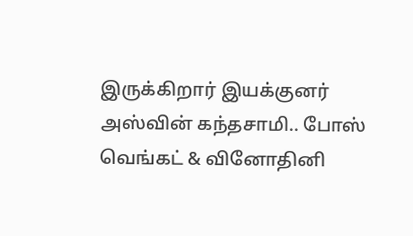இருக்கிறார் இயக்குனர் அஸ்வின் கந்தசாமி.. போஸ் வெங்கட் & வினோதினி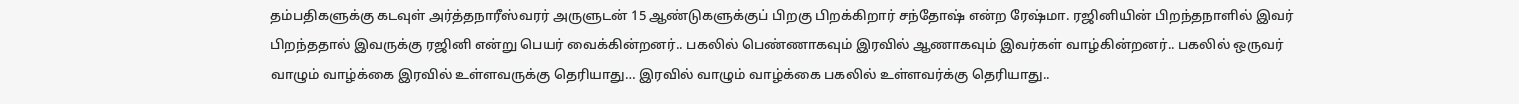தம்பதிகளுக்கு கடவுள் அர்த்தநாரீஸ்வரர் அருளுடன் 15 ஆண்டுகளுக்குப் பிறகு பிறக்கிறார் சந்தோஷ் என்ற ரேஷ்மா. ரஜினியின் பிறந்தநாளில் இவர் பிறந்ததால் இவருக்கு ரஜினி என்று பெயர் வைக்கின்றனர்.. பகலில் பெண்ணாகவும் இரவில் ஆணாகவும் இவர்கள் வாழ்கின்றனர்.. பகலில் ஒருவர் வாழும் வாழ்க்கை இரவில் உள்ளவருக்கு தெரியாது… இரவில் வாழும் வாழ்க்கை பகலில் உள்ளவர்க்கு தெரியாது..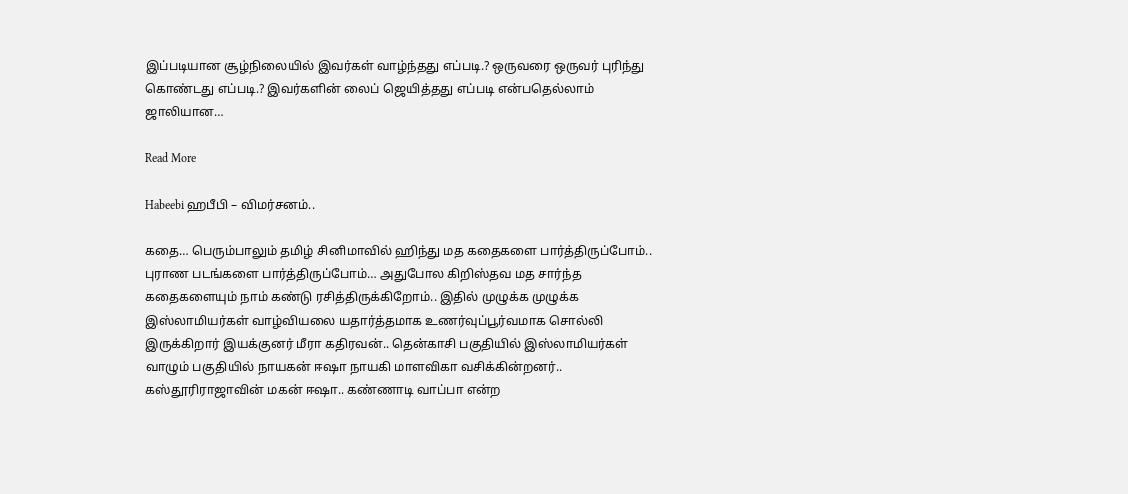இப்படியான சூழ்நிலையில் இவர்கள் வாழ்ந்தது எப்படி.? ஒருவரை ஒருவர் புரிந்து கொண்டது எப்படி.? இவர்களின் லைப் ஜெயித்தது எப்படி என்பதெல்லாம் ஜாலியான…

Read More

Habeebi ஹபீபி – விமர்சனம்..

கதை… பெரும்பாலும் தமிழ் சினிமாவில் ஹிந்து மத கதைகளை பார்த்திருப்போம்.. புராண படங்களை பார்த்திருப்போம்… அதுபோல கிறிஸ்தவ மத சார்ந்த கதைகளையும் நாம் கண்டு ரசித்திருக்கிறோம்.. இதில் முழுக்க முழுக்க இஸ்லாமியர்கள் வாழ்வியலை யதார்த்தமாக உணர்வுப்பூர்வமாக சொல்லி இருக்கிறார் இயக்குனர் மீரா கதிரவன்.. தென்காசி பகுதியில் இஸ்லாமியர்கள் வாழும் பகுதியில் நாயகன் ஈஷா நாயகி மாளவிகா வசிக்கின்றனர்.. கஸ்தூரிராஜாவின் மகன் ஈஷா.. கண்ணாடி வாப்பா என்ற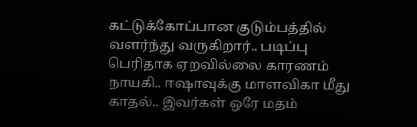கட்டுக்கோப்பான குடும்பத்தில் வளர்ந்து வருகிறார்.. படிப்பு பெரிதாக ஏறவில்லை காரணம் நாயகி.. ஈஷாவுக்கு மாளவிகா மீது காதல்.. இவர்கள் ஒரே மதம்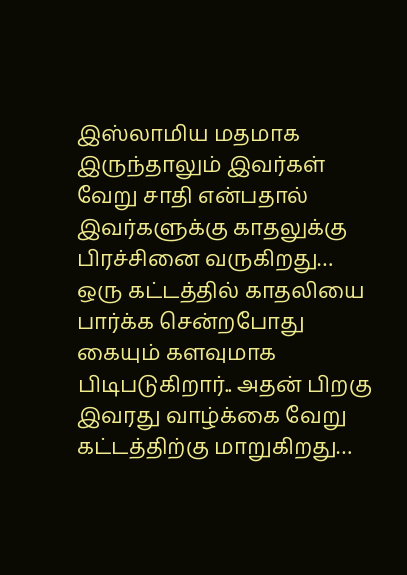இஸ்லாமிய மதமாக இருந்தாலும் இவர்கள் வேறு சாதி என்பதால் இவர்களுக்கு காதலுக்கு பிரச்சினை வருகிறது… ஒரு கட்டத்தில் காதலியை பார்க்க சென்றபோது கையும் களவுமாக பிடிபடுகிறார்.. அதன் பிறகு இவரது வாழ்க்கை வேறு கட்டத்திற்கு மாறுகிறது…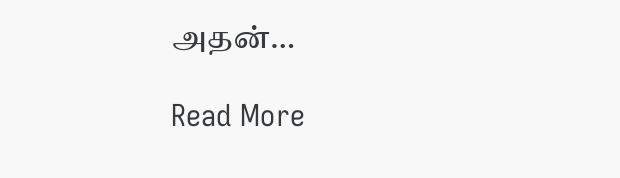அதன்…

Read More